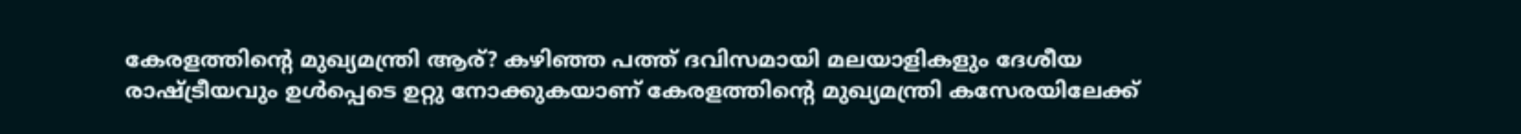കേരളത്തിന്റെ മുഖ്യമന്ത്രി ആര്? കഴിഞ്ഞ പത്ത് ദവിസമായി മലയാളികളും ദേശീയ രാഷ്ട്രീയവും ഉൾപ്പെടെ ഉറ്റു നോക്കുകയാണ് കേരളത്തിന്റെ മുഖ്യമന്ത്രി കസേരയിലേക്ക്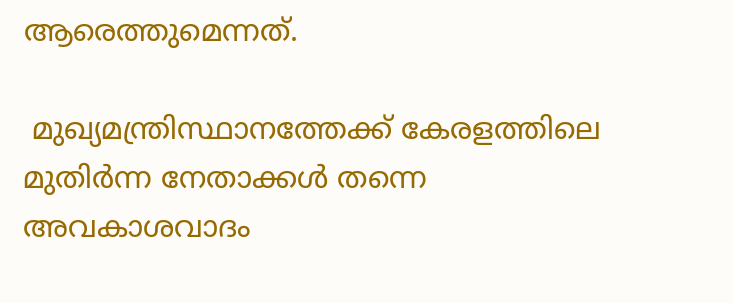ആരെത്തുമെന്നത്.

 മുഖ്യമന്ത്രിസ്ഥാനത്തേക്ക് കേരളത്തിലെ മുതിർന്ന നേതാക്കൾ തന്നെ അവകാശവാദം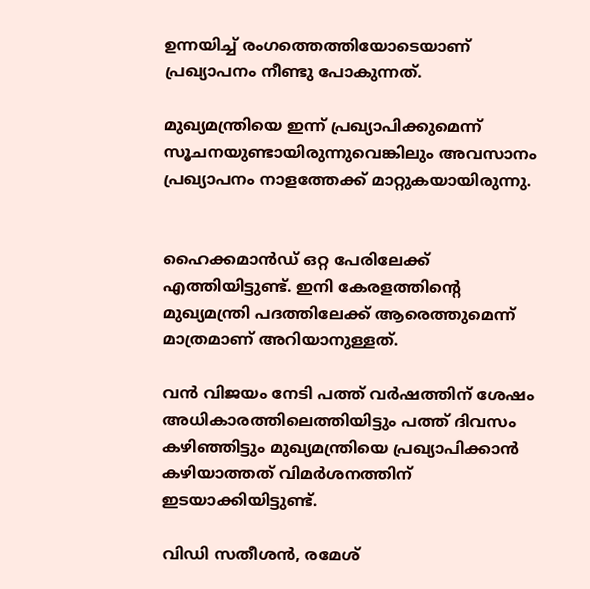ഉന്നയിച്ച് രംഗത്തെത്തിയോടെയാണ് പ്രഖ്യാപനം നീണ്ടു പോകുന്നത്.

മുഖ്യമന്ത്രിയെ ഇന്ന് പ്രഖ്യാപിക്കുമെന്ന് സൂചനയുണ്ടായിരുന്നുവെങ്കിലും അവസാനം പ്രഖ്യാപനം നാളത്തേക്ക് മാറ്റുകയായിരുന്നു.


ഹൈക്കമാൻഡ് ഒറ്റ പേരിലേക്ക് എത്തിയിട്ടുണ്ട്. ഇനി കേരളത്തിന്റെ മുഖ്യമന്ത്രി പദത്തിലേക്ക് ആരെത്തുമെന്ന് മാത്രമാണ് അറിയാനുള്ളത്.

വൻ വിജയം നേടി പത്ത് വർഷത്തിന് ശേഷം അധികാരത്തിലെത്തിയിട്ടും പത്ത് ദിവസം കഴിഞ്ഞിട്ടും മുഖ്യമന്ത്രിയെ പ്രഖ്യാപിക്കാൻ കഴിയാത്തത് വിമർശനത്തിന് ഇടയാക്കിയിട്ടുണ്ട്.

വിഡി സതീശൻ, രമേശ്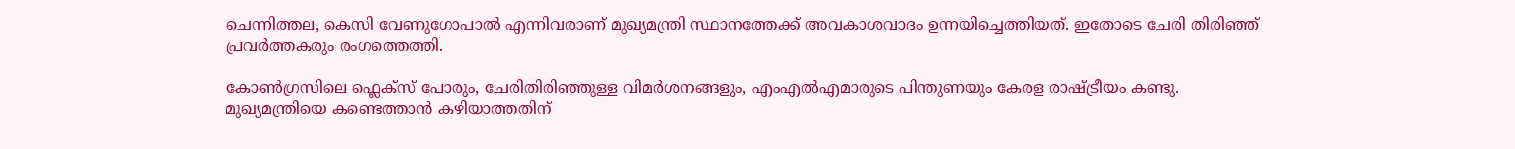ചെന്നിത്തല, കെസി വേണുഗോപാൽ എന്നിവരാണ് മുഖ്യമന്ത്രി സ്ഥാനത്തേക്ക് അവകാശവാദം ഉന്നയിച്ചെത്തിയത്. ഇതോടെ ചേരി തിരിഞ്ഞ് പ്രവർത്തകരും രംഗത്തെത്തി.

കോൺഗ്രസിലെ ഫ്ലെക്സ് പോരും, ചേരിതിരിഞ്ഞുള്ള വിമർശനങ്ങളും, എംഎൽഎമാരുടെ പിന്തുണയും കേരള രാഷ്ട്രീയം കണ്ടു. മുഖ്യമന്ത്രിയെ കണ്ടെത്താൻ കഴിയാത്തതിന്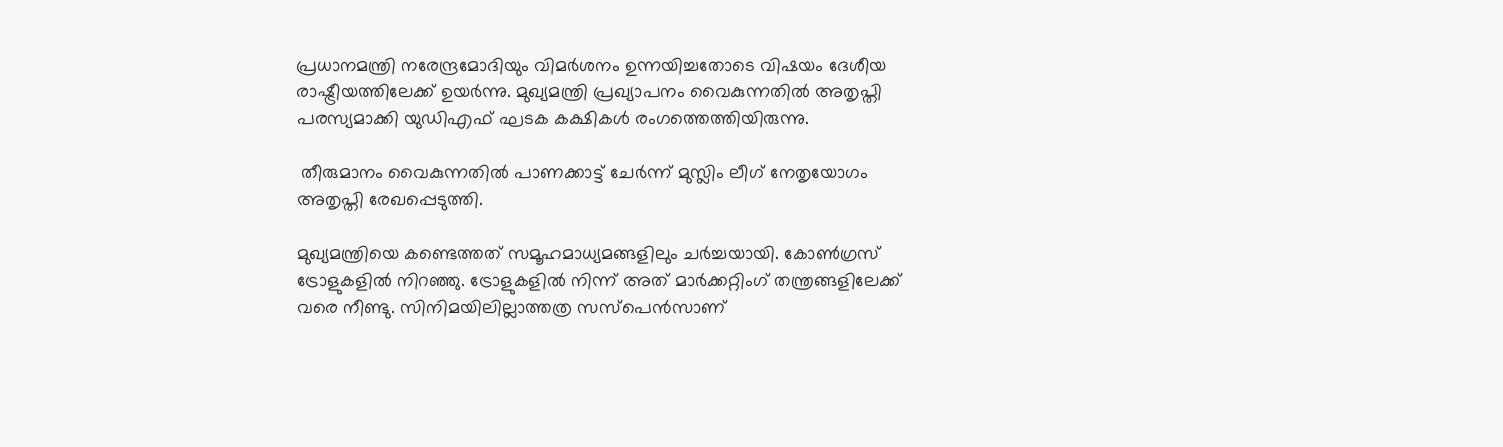പ്രധാനമന്ത്രി നരേന്ദ്രമോദിയും വിമർശനം ഉന്നയിച്ചതോടെ വിഷയം ദേശീയ രാഷ്ട്രീയത്തിലേക്ക് ഉയർന്നു. മുഖ്യമന്ത്രി പ്രഖ്യാപനം വൈകുന്നതിൽ അതൃപ്തി പരസ്യമാക്കി യുഡിഎഫ് ഘടക കക്ഷികൾ രംഗത്തെത്തിയിരുന്നു.

 തീരുമാനം വൈകുന്നതിൽ പാണക്കാട്ട് ചേർന്ന് മുസ്ലിം ലീഗ് നേതൃയോഗം അതൃപ്തി രേഖപ്പെടുത്തി.

മുഖ്യമന്ത്രിയെ കണ്ടെത്തത് സമൂഹമാധ്യമങ്ങളിലും ചർച്ചയായി. കോൺഗ്രസ് ട്രോളുകളിൽ നിറഞ്ഞു. ട്രോളുകളിൽ നിന്ന് അത് മാർക്കറ്റിംഗ് തന്ത്രങ്ങളിലേക്ക് വരെ നീണ്ടു. സിനിമയിലില്ലാത്തത്ര സസ്പെൻസാണ്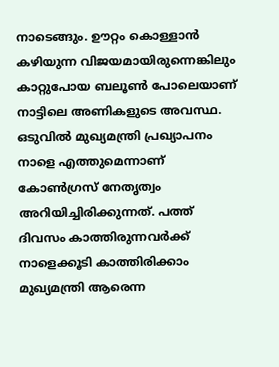നാടെങ്ങും. ഊറ്റം കൊള്ളാൻ കഴിയുന്ന വിജയമായിരുന്നെങ്കിലും കാറ്റുപോയ ബലൂൺ പോലെയാണ് നാട്ടിലെ അണികളുടെ അവസ്ഥ. ഒടുവിൽ‌ മുഖ്യമന്ത്രി പ്രഖ്യാപനം നാളെ എത്തുമെന്നാണ് കോൺഗ്രസ് നേതൃത്വം അറിയിച്ചിരിക്കുന്നത്. പത്ത് ദിവസം കാത്തിരുന്നവർക്ക് നാളെക്കൂടി കാത്തിരിക്കാം മുഖ്യമന്ത്രി ആരെന്ന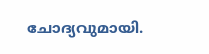ചോദ്യവുമായി.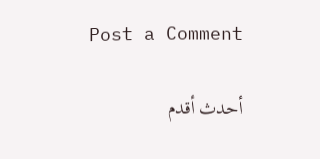Post a Comment

أحدث أقدم